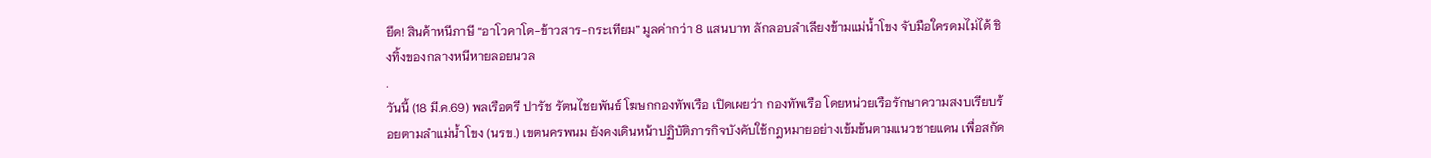ยึด! สินค้าหนีภาษี “อาโวคาโด-ข้าวสาร-กระเทียม” มูลค่ากว่า 8 แสนบาท ลักลอบลำเลียงข้ามแม่น้ำโขง จับมือใครดมไม่ได้ ชิงทิ้งของกลางหนีหายลอยนวล
.
วันนี้ (18 มี.ค.69) พลเรือตรี ปารัช รัตนไชยพันธ์ โฆษกกองทัพเรือ เปิดเผยว่า กองทัพเรือ โดยหน่วยเรือรักษาความสงบเรียบร้อยตามลำแม่น้ำโขง (นรข.) เขตนครพนม ยังคงเดินหน้าปฏิบัติภารกิจบังคับใช้กฎหมายอย่างเข้มข้นตามแนวชายแดน เพื่อสกัด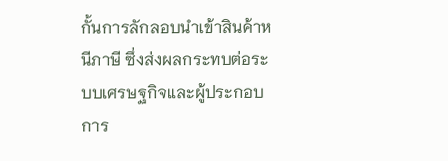กั้นการลักลอบนำเข้าสินค้าหนีภาษี ซึ่งส่งผลกระทบต่อระบบเศรษฐกิจและผู้ประกอบการ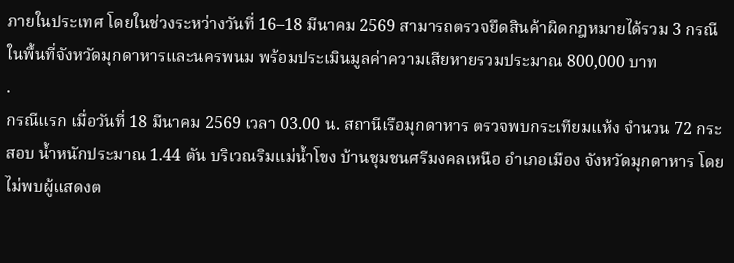ภายในประเทศ โดยในช่วงระหว่างวันที่ 16–18 มีนาคม 2569 สามารถตรวจยึดสินค้าผิดกฎหมายได้รวม 3 กรณี ในพื้นที่จังหวัดมุกดาหารและนครพนม พร้อมประเมินมูลค่าความเสียหายรวมประมาณ 800,000 บาท
.
กรณีแรก เมื่อวันที่ 18 มีนาคม 2569 เวลา 03.00 น. สถานีเรือมุกดาหาร ตรวจพบกระเทียมแห้ง จำนวน 72 กระสอบ น้ำหนักประมาณ 1.44 ตัน บริเวณริมแม่น้ำโขง บ้านชุมชนศรีมงคลเหนือ อำเภอเมือง จังหวัดมุกดาหาร โดยไม่พบผู้แสดงต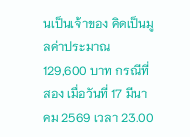นเป็นเจ้าของ คิดเป็นมูลค่าประมาณ 129,600 บาท กรณีที่สอง เมื่อวันที่ 17 มีนาคม 2569 เวลา 23.00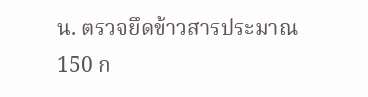น. ตรวจยึดข้าวสารประมาณ 150 ก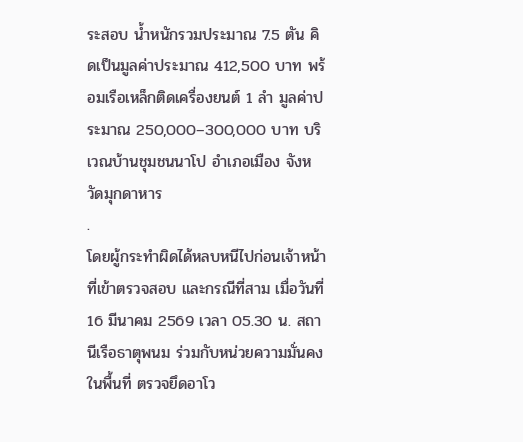ระสอบ น้ำหนักรวมประมาณ 7.5 ตัน คิดเป็นมูลค่าประมาณ 412,500 บาท พร้อมเรือเหล็กติดเครื่องยนต์ 1 ลำ มูลค่าประมาณ 250,000–300,000 บาท บริเวณบ้านชุมชนนาโป อำเภอเมือง จังหวัดมุกดาหาร
.
โดยผู้กระทำผิดได้หลบหนีไปก่อนเจ้าหน้าที่เข้าตรวจสอบ และกรณีที่สาม เมื่อวันที่ 16 มีนาคม 2569 เวลา 05.30 น. สถานีเรือธาตุพนม ร่วมกับหน่วยความมั่นคงในพื้นที่ ตรวจยึดอาโว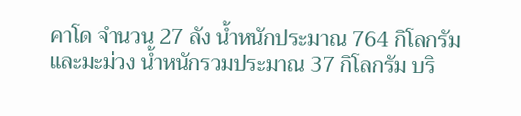คาโด จำนวน 27 ลัง น้ำหนักประมาณ 764 กิโลกรัม และมะม่วง น้ำหนักรวมประมาณ 37 กิโลกรัม บริ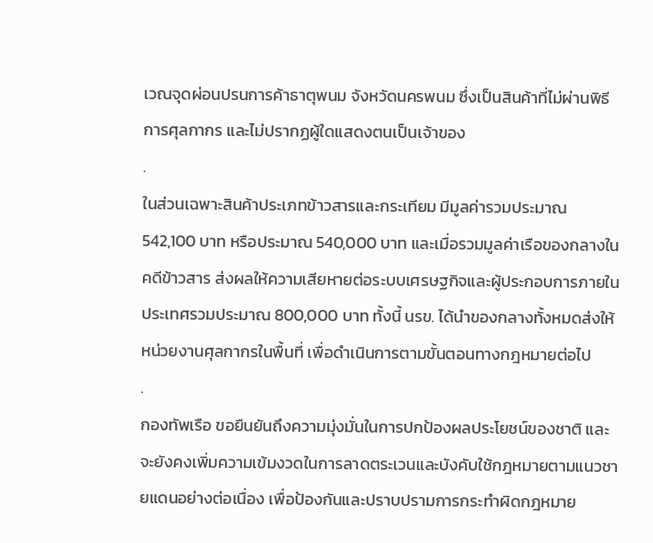เวณจุดผ่อนปรนการค้าธาตุพนม จังหวัดนครพนม ซึ่งเป็นสินค้าที่ไม่ผ่านพิธีการศุลกากร และไม่ปรากฏผู้ใดแสดงตนเป็นเจ้าของ
.
ในส่วนเฉพาะสินค้าประเภทข้าวสารและกระเทียม มีมูลค่ารวมประมาณ 542,100 บาท หรือประมาณ 540,000 บาท และเมื่อรวมมูลค่าเรือของกลางในคดีข้าวสาร ส่งผลให้ความเสียหายต่อระบบเศรษฐกิจและผู้ประกอบการภายในประเทศรวมประมาณ 800,000 บาท ทั้งนี้ นรข. ได้นำของกลางทั้งหมดส่งให้หน่วยงานศุลกากรในพื้นที่ เพื่อดำเนินการตามขั้นตอนทางกฎหมายต่อไป
.
กองทัพเรือ ขอยืนยันถึงความมุ่งมั่นในการปกป้องผลประโยชน์ของชาติ และจะยังคงเพิ่มความเข้มงวดในการลาดตระเวนและบังคับใช้กฎหมายตามแนวชายแดนอย่างต่อเนื่อง เพื่อป้องกันและปราบปรามการกระทำผิดกฎหมาย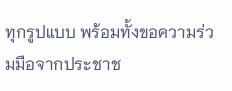ทุกรูปแบบ พร้อมทั้งขอความร่วมมือจากประชาช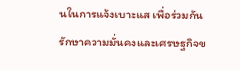นในการแจ้งเบาะแส เพื่อร่วมกันรักษาความมั่นคงและเศรษฐกิจข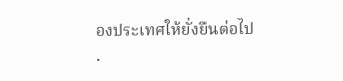องประเทศให้ยั่งยืนต่อไป
.